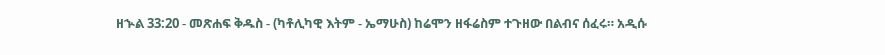ዘኍል 33:20 - መጽሐፍ ቅዱስ - (ካቶሊካዊ እትም - ኤማሁስ) ከሬሞን ዘፋሬስም ተጉዘው በልብና ሰፈሩ። አዲሱ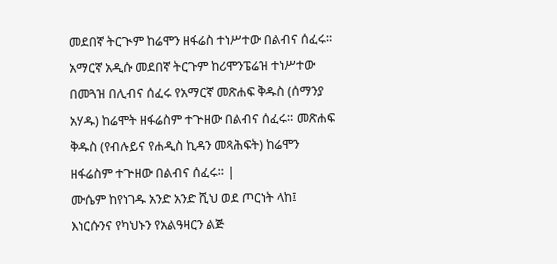መደበኛ ትርጒም ከሬሞን ዘፋሬስ ተነሥተው በልብና ሰፈሩ። አማርኛ አዲሱ መደበኛ ትርጉም ከሪሞንፔሬዝ ተነሥተው በመጓዝ በሊብና ሰፈሩ የአማርኛ መጽሐፍ ቅዱስ (ሰማንያ አሃዱ) ከሬሞት ዘፋሬስም ተጕዘው በልብና ሰፈሩ። መጽሐፍ ቅዱስ (የብሉይና የሐዲስ ኪዳን መጻሕፍት) ከሬሞን ዘፋሬስም ተጕዘው በልብና ሰፈሩ። |
ሙሴም ከየነገዱ አንድ አንድ ሺህ ወደ ጦርነት ላከ፤ እነርሱንና የካህኑን የአልዓዛርን ልጅ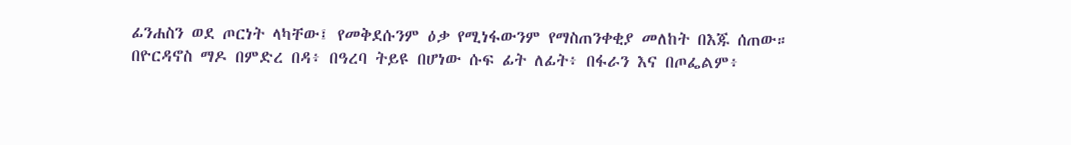ፊንሐስን ወደ ጦርነት ላካቸው፤ የመቅደሱንም ዕቃ የሚነፋውንም የማስጠንቀቂያ መለከት በእጁ ሰጠው።
በዮርዳኖስ ማዶ በምድረ በዳ፥ በዓረባ ትይዩ በሆነው ሱፍ ፊት ለፊት፥ በፋራን እና በጦፌልም፥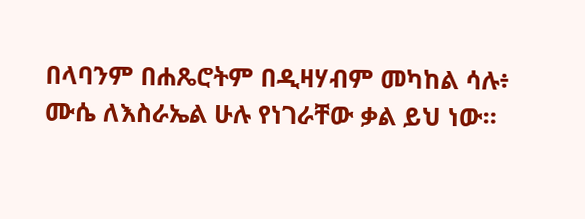በላባንም በሐጼሮትም በዲዛሃብም መካከል ሳሉ፥ ሙሴ ለእስራኤል ሁሉ የነገራቸው ቃል ይህ ነው።